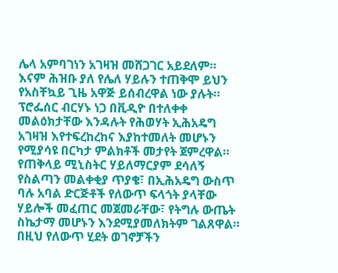ሌላ አምባገነን አገዛዝ መሸጋገር አይደለም። እናም ሕዝቡ ያለ የሌለ ሃይሉን ተጠቅሞ ይህን የአስቸኳይ ጊዜ አዋጅ ይሰብረዋል ነው ያሉት። ፕሮፌሰር ብርሃኑ ነጋ በቪዲዮ በተለቀቀ መልዕክታቸው እንዳሉት የሕወሃት ኢሕአዴግ አገዛዝ እየተፍረከረከና እያከተመለት መሆኑን የሚያሳዩ በርካታ ምልክቶች መታየት ጀምረዋል። የጠቅላይ ሚኒስትር ሃይለማርያም ደሳለኝ የስልጣን መልቀቂያ ጥያቄ፣ በኢሕአዴግ ውስጥ ባሉ አባል ድርጅቶች የለውጥ ፍላጎት ያላቸው ሃይሎች መፈጠር መጀመራቸው፣ የትግሉ ውጤት ስኬታማ መሆኑን እንደሚያመለክትም ገልጸዋል። በዚህ የለውጥ ሂደት ወገኖቻችን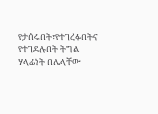የታሰሩበት፣የተገረፉበትና የተገደሉበት ትግል ሃላፊነት በሌላቸው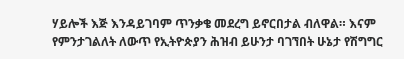ሃይሎች እጅ እንዳይገባም ጥንቃቄ መደረግ ይኖርበታል ብለዋል። እናም የምንታገልለት ለውጥ የኢትዮጵያን ሕዝብ ይሁንታ ባገኘበት ሁኔታ የሽግግር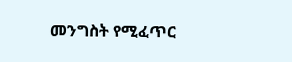መንግስት የሚፈጥር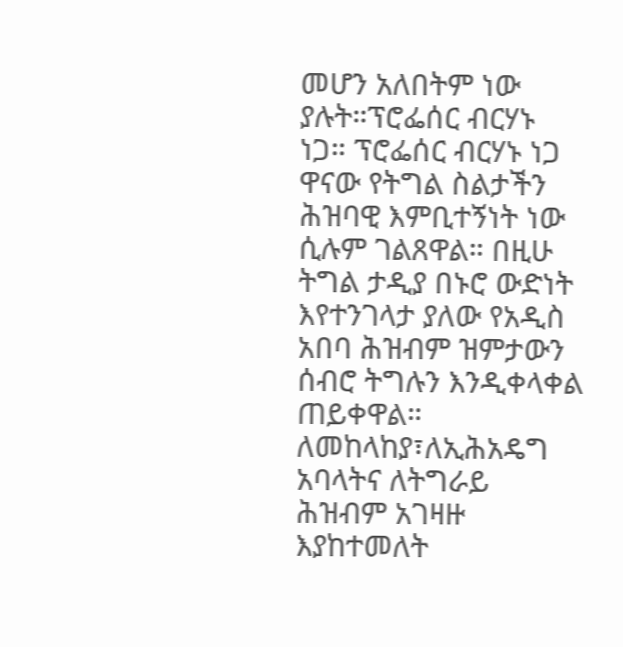መሆን አለበትም ነው ያሉት።ፕሮፌሰር ብርሃኑ ነጋ። ፕሮፌሰር ብርሃኑ ነጋ ዋናው የትግል ስልታችን ሕዝባዊ እምቢተኝነት ነው ሲሉም ገልጸዋል። በዚሁ ትግል ታዲያ በኑሮ ውድነት እየተንገላታ ያለው የአዲስ አበባ ሕዝብም ዝምታውን ሰብሮ ትግሉን እንዲቀላቀል ጠይቀዋል። ለመከላከያ፣ለኢሕአዴግ አባላትና ለትግራይ ሕዝብም አገዛዙ እያከተመለት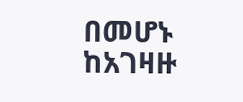በመሆኑ ከአገዛዙ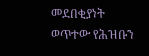መደበቂያነት ወጥተው የሕዝቡን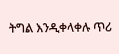ትግል እንዲቀላቀሉ ጥሪ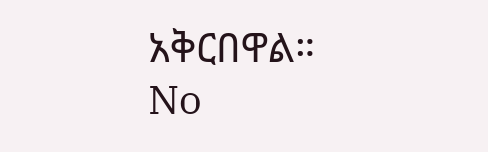አቅርበዋል።
No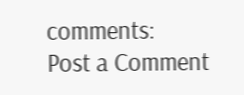comments:
Post a Comment